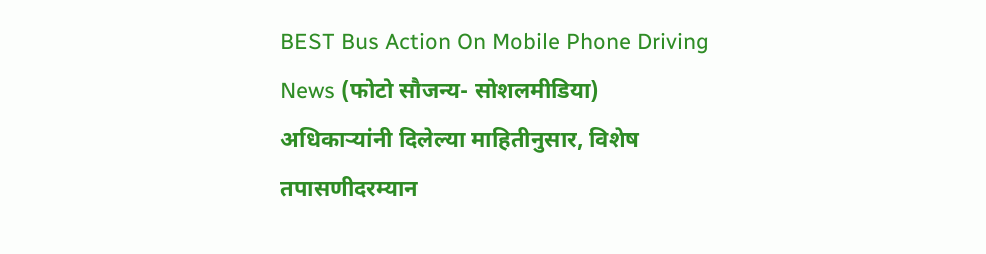BEST Bus Action On Mobile Phone Driving News (फोटो सौजन्य- सोशलमीडिया)
अधिकाऱ्यांनी दिलेल्या माहितीनुसार, विशेष तपासणीदरम्यान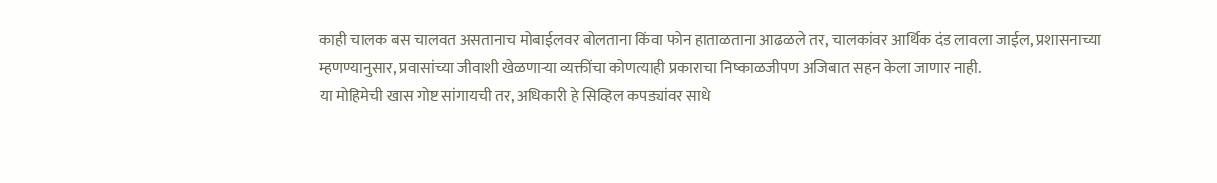काही चालक बस चालवत असतानाच मोबाईलवर बोलताना किंवा फोन हाताळताना आढळले तर, चालकांवर आर्थिक दंड लावला जाईल, प्रशासनाच्या म्हणण्यानुसार, प्रवासांच्या जीवाशी खेळणाऱ्या व्यक्तींचा कोणत्याही प्रकाराचा निष्काळजीपण अजिबात सहन केला जाणार नाही.
या मोहिमेची खास गोष्ट सांगायची तर, अधिकारी हे सिव्हिल कपड्यांवर साधे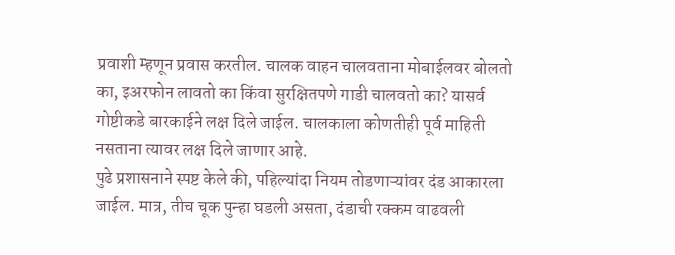प्रवाशी म्हणून प्रवास करतील. चालक वाहन चालवताना मोबाईलवर बोलतो का, इअरफोन लावतो का किंवा सुरक्षितपणे गाडी चालवतो का? यासर्व गोष्टीकडे बारकाईने लक्ष दिले जाईल. चालकाला कोणतीही पूर्व माहिती नसताना त्यावर लक्ष दिले जाणार आहे.
पुढे प्रशासनाने स्पष्ट केले की, पहिल्यांदा नियम तोडणाऱ्यांवर दंड आकारला जाईल. मात्र, तीच चूक पुन्हा घडली असता, दंडाची रक्कम वाढवली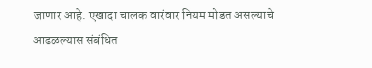जाणार आहे. एखादा चालक वारंवार नियम मोडत असल्याचे आढळल्यास संबंधित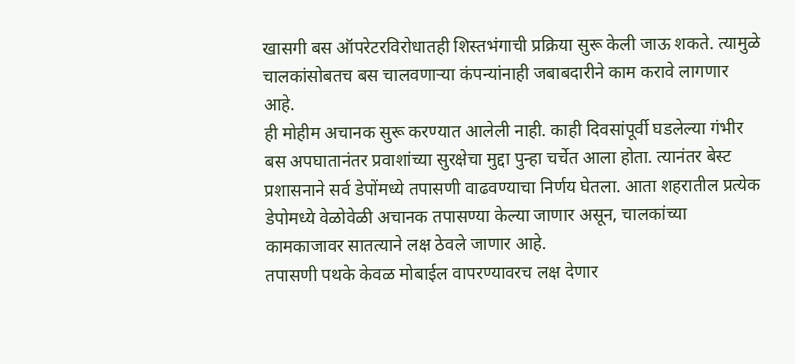खासगी बस ऑपरेटरविरोधातही शिस्तभंगाची प्रक्रिया सुरू केली जाऊ शकते. त्यामुळे चालकांसोबतच बस चालवणाऱ्या कंपन्यांनाही जबाबदारीने काम करावे लागणार आहे.
ही मोहीम अचानक सुरू करण्यात आलेली नाही. काही दिवसांपूर्वी घडलेल्या गंभीर बस अपघातानंतर प्रवाशांच्या सुरक्षेचा मुद्दा पुन्हा चर्चेत आला होता. त्यानंतर बेस्ट प्रशासनाने सर्व डेपोंमध्ये तपासणी वाढवण्याचा निर्णय घेतला. आता शहरातील प्रत्येक डेपोमध्ये वेळोवेळी अचानक तपासण्या केल्या जाणार असून, चालकांच्या कामकाजावर सातत्याने लक्ष ठेवले जाणार आहे.
तपासणी पथके केवळ मोबाईल वापरण्यावरच लक्ष देणार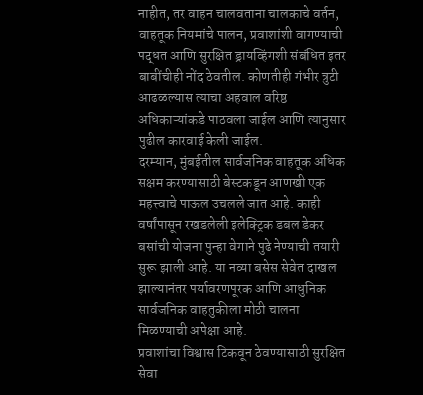नाहीत, तर वाहन चालवताना चालकाचे वर्तन, वाहतूक नियमांचे पालन, प्रवाशांशी वागण्याची पद्धत आणि सुरक्षित ड्रायव्हिंगशी संबंधित इतर बाबींचीही नोंद ठेवतील. कोणतीही गंभीर त्रुटी आढळल्यास त्याचा अहवाल वरिष्ठ अधिकाऱ्यांकडे पाठवला जाईल आणि त्यानुसार पुढील कारवाई केली जाईल.
दरम्यान, मुंबईतील सार्वजनिक वाहतूक अधिक सक्षम करण्यासाठी बेस्टकडून आणखी एक महत्त्वाचे पाऊल उचलले जात आहे. काही वर्षांपासून रखडलेली इलेक्ट्रिक डबल डेकर बसांची योजना पुन्हा वेगाने पुढे नेण्याची तयारी सुरू झाली आहे. या नव्या बसेस सेवेत दाखल झाल्यानंतर पर्यावरणपूरक आणि आधुनिक सार्वजनिक वाहतुकीला मोठी चालना मिळण्याची अपेक्षा आहे.
प्रवाशांचा विश्वास टिकवून ठेवण्यासाठी सुरक्षित सेवा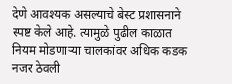देणे आवश्यक असल्याचे बेस्ट प्रशासनाने स्पष्ट केले आहे. त्यामुळे पुढील काळात नियम मोडणाऱ्या चालकांवर अधिक कडक नजर ठेवली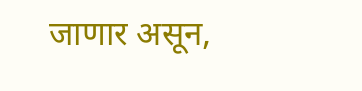जाणार असून,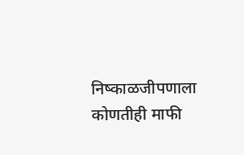निष्काळजीपणाला कोणतीही माफी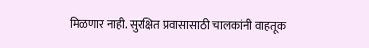मिळणार नाही. सुरक्षित प्रवासासाठी चालकांनी वाहतूक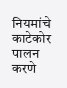नियमांचे काटेकोर पालन करणे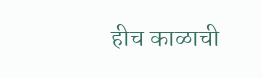हीच काळाची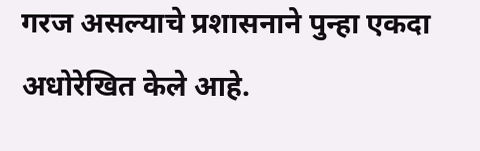गरज असल्याचे प्रशासनाने पुन्हा एकदा अधोरेखित केले आहे.